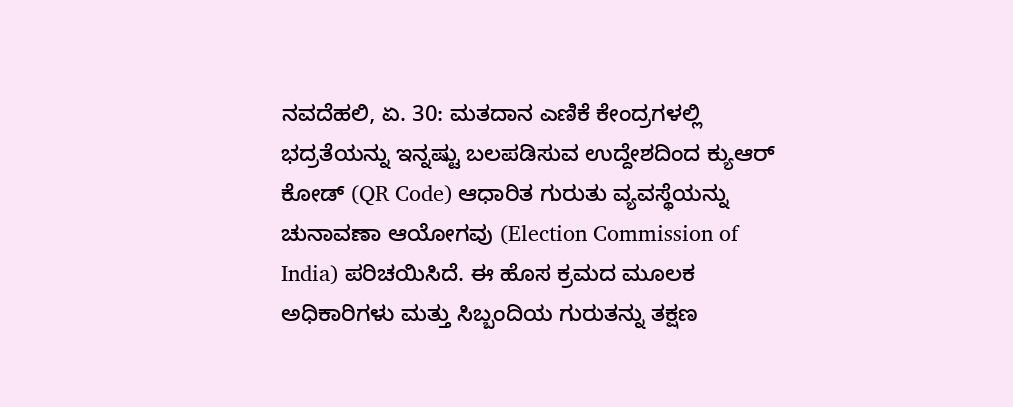ನವದೆಹಲಿ, ಏ. 30: ಮತದಾನ ಎಣಿಕೆ ಕೇಂದ್ರಗಳಲ್ಲಿ ಭದ್ರತೆಯನ್ನು ಇನ್ನಷ್ಟು ಬಲಪಡಿಸುವ ಉದ್ದೇಶದಿಂದ ಕ್ಯುಆರ್ ಕೋಡ್ (QR Code) ಆಧಾರಿತ ಗುರುತು ವ್ಯವಸ್ಥೆಯನ್ನು ಚುನಾವಣಾ ಆಯೋಗವು (Election Commission of India) ಪರಿಚಯಿಸಿದೆ. ಈ ಹೊಸ ಕ್ರಮದ ಮೂಲಕ ಅಧಿಕಾರಿಗಳು ಮತ್ತು ಸಿಬ್ಬಂದಿಯ ಗುರುತನ್ನು ತಕ್ಷಣ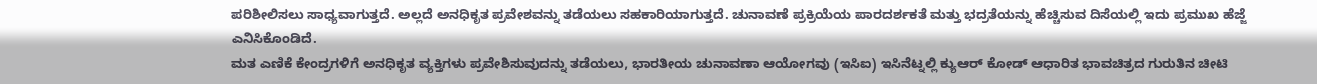ಪರಿಶೀಲಿಸಲು ಸಾಧ್ಯವಾಗುತ್ತದೆ. ಅಲ್ಲದೆ ಅನಧಿಕೃತ ಪ್ರವೇಶವನ್ನು ತಡೆಯಲು ಸಹಕಾರಿಯಾಗುತ್ತದೆ. ಚುನಾವಣೆ ಪ್ರಕ್ರಿಯೆಯ ಪಾರದರ್ಶಕತೆ ಮತ್ತು ಭದ್ರತೆಯನ್ನು ಹೆಚ್ಚಿಸುವ ದಿಸೆಯಲ್ಲಿ ಇದು ಪ್ರಮುಖ ಹೆಜ್ಜೆ ಎನಿಸಿಕೊಂಡಿದೆ.
ಮತ ಎಣಿಕೆ ಕೇಂದ್ರಗಳಿಗೆ ಅನಧಿಕೃತ ವ್ಯಕ್ತಿಗಳು ಪ್ರವೇಶಿಸುವುದನ್ನು ತಡೆಯಲು, ಭಾರತೀಯ ಚುನಾವಣಾ ಆಯೋಗವು (ಇಸಿಐ) ಇಸಿನೆಟ್ನಲ್ಲಿ ಕ್ಯುಆರ್ ಕೋಡ್ ಆಧಾರಿತ ಭಾವಚಿತ್ರದ ಗುರುತಿನ ಚೀಟಿ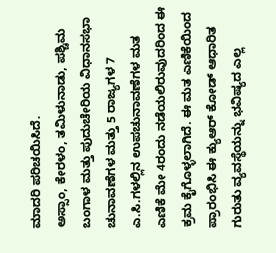ಮಾದರಿ ಪರಿಚಯಿಸಿದೆ.
ಅಸ್ಸಾಂ, ಕೇರಳಂ, ತಮಿಳುನಾಡು, ಪಶ್ಚಿಮ ಬಂಗಾಳ ಮತ್ತು ಪುದುಚೇರಿಯ ವಿಧಾನಸಭಾ ಚುನಾವಣೆಗಳ ಮತ್ತು 5 ರಾಜ್ಯಗಳ 7 ಎ.ಸಿ.ಗಳಲ್ಲಿನ ಉಪಚುನಾವಣೆಗಳ ಮತ ಎಣಿಕೆ ಮೇ 4ರಂದು ನಡೆಯಲಿರುವುದರಿಂದ ಈ ಕ್ರಮ ಕೈಗೊಳ್ಳಲಾಗಿದೆ. ಈ ಮತ ಎಣಿಕೆಯಿಂದ ಪ್ರಾರಂಭಿಸಿ ಈ ಕ್ಯುಆರ್ ಕೋಡ್ ಆಧಾರಿತ ಗುರುತು ವ್ಯವಸ್ಥೆಯನ್ನು ಭವಿಷ್ಯದ ಎಲ್ಲ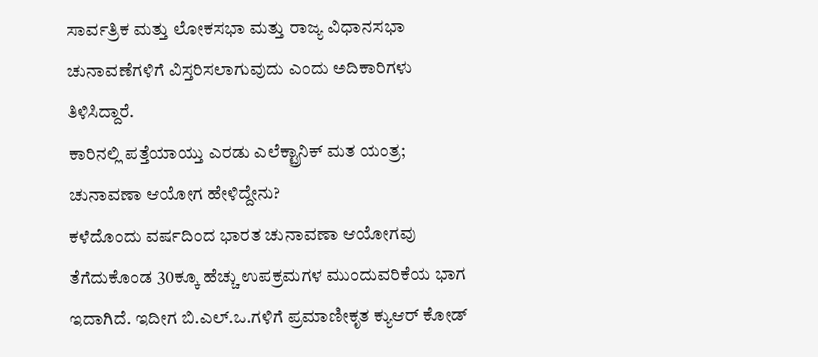ಸಾರ್ವತ್ರಿಕ ಮತ್ತು ಲೋಕಸಭಾ ಮತ್ತು ರಾಜ್ಯ ವಿಧಾನಸಭಾ ಚುನಾವಣೆಗಳಿಗೆ ವಿಸ್ತರಿಸಲಾಗುವುದು ಎಂದು ಅದಿಕಾರಿಗಳು ತಿಳಿಸಿದ್ದಾರೆ.
ಕಾರಿನಲ್ಲಿ ಪತ್ತೆಯಾಯ್ತು ಎರಡು ಎಲೆಕ್ಟ್ರಾನಿಕ್ ಮತ ಯಂತ್ರ; ಚುನಾವಣಾ ಆಯೋಗ ಹೇಳಿದ್ದೇನು?
ಕಳೆದೊಂದು ವರ್ಷದಿಂದ ಭಾರತ ಚುನಾವಣಾ ಆಯೋಗವು ತೆಗೆದುಕೊಂಡ 30ಕ್ಕೂ ಹೆಚ್ಚು ಉಪಕ್ರಮಗಳ ಮುಂದುವರಿಕೆಯ ಭಾಗ ಇದಾಗಿದೆ. ಇದೀಗ ಬಿ.ಎಲ್.ಒ.ಗಳಿಗೆ ಪ್ರಮಾಣೀಕೃತ ಕ್ಯುಆರ್ ಕೋಡ್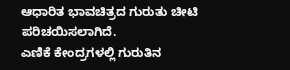ಆಧಾರಿತ ಭಾವಚಿತ್ರದ ಗುರುತು ಚೀಟಿ ಪರಿಚಯಿಸಲಾಗಿದೆ.
ಎಣಿಕೆ ಕೇಂದ್ರಗಳಲ್ಲಿ ಗುರುತಿನ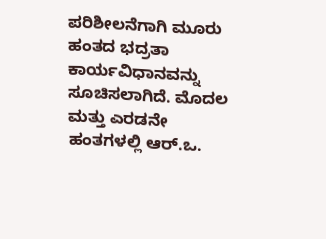ಪರಿಶೀಲನೆಗಾಗಿ ಮೂರು ಹಂತದ ಭದ್ರತಾ ಕಾರ್ಯವಿಧಾನವನ್ನು ಸೂಚಿಸಲಾಗಿದೆ. ಮೊದಲ ಮತ್ತು ಎರಡನೇ ಹಂತಗಳಲ್ಲಿ ಆರ್.ಒ.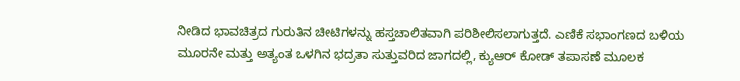ನೀಡಿದ ಭಾವಚಿತ್ರದ ಗುರುತಿನ ಚೀಟಿಗಳನ್ನು ಹಸ್ತಚಾಲಿತವಾಗಿ ಪರಿಶೀಲಿಸಲಾಗುತ್ತದೆ. ಎಣಿಕೆ ಸಭಾಂಗಣದ ಬಳಿಯ ಮೂರನೇ ಮತ್ತು ಅತ್ಯಂತ ಒಳಗಿನ ಭದ್ರತಾ ಸುತ್ತುವರಿದ ಜಾಗದಲ್ಲಿ, ಕ್ಯುಆರ್ ಕೋಡ್ ತಪಾಸಣೆ ಮೂಲಕ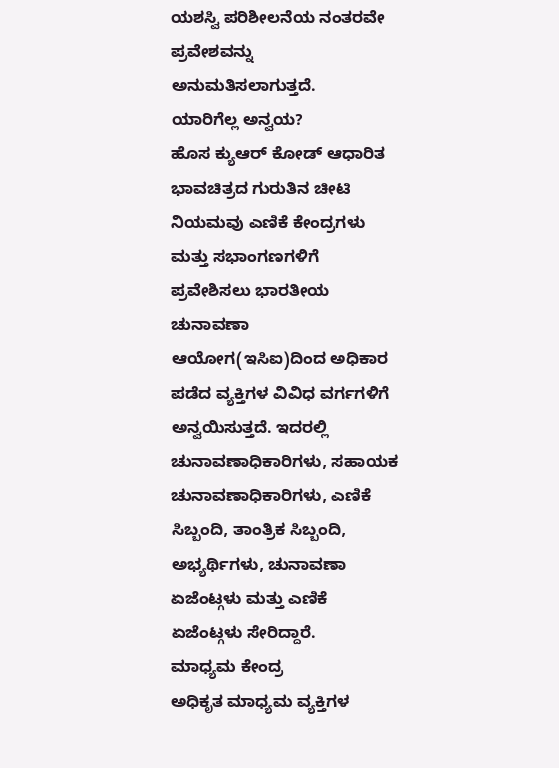ಯಶಸ್ವಿ ಪರಿಶೀಲನೆಯ ನಂತರವೇ ಪ್ರವೇಶವನ್ನು ಅನುಮತಿಸಲಾಗುತ್ತದೆ.
ಯಾರಿಗೆಲ್ಲ ಅನ್ವಯ?
ಹೊಸ ಕ್ಯುಆರ್ ಕೋಡ್ ಆಧಾರಿತ ಭಾವಚಿತ್ರದ ಗುರುತಿನ ಚೀಟಿ ನಿಯಮವು ಎಣಿಕೆ ಕೇಂದ್ರಗಳು ಮತ್ತು ಸಭಾಂಗಣಗಳಿಗೆ ಪ್ರವೇಶಿಸಲು ಭಾರತೀಯ ಚುನಾವಣಾ ಆಯೋಗ(ಇಸಿಐ)ದಿಂದ ಅಧಿಕಾರ ಪಡೆದ ವ್ಯಕ್ತಿಗಳ ವಿವಿಧ ವರ್ಗಗಳಿಗೆ ಅನ್ವಯಿಸುತ್ತದೆ. ಇದರಲ್ಲಿ ಚುನಾವಣಾಧಿಕಾರಿಗಳು, ಸಹಾಯಕ ಚುನಾವಣಾಧಿಕಾರಿಗಳು, ಎಣಿಕೆ ಸಿಬ್ಬಂದಿ, ತಾಂತ್ರಿಕ ಸಿಬ್ಬಂದಿ, ಅಭ್ಯರ್ಥಿಗಳು, ಚುನಾವಣಾ ಏಜೆಂಟ್ಗಳು ಮತ್ತು ಎಣಿಕೆ ಏಜೆಂಟ್ಗಳು ಸೇರಿದ್ದಾರೆ.
ಮಾಧ್ಯಮ ಕೇಂದ್ರ
ಅಧಿಕೃತ ಮಾಧ್ಯಮ ವ್ಯಕ್ತಿಗಳ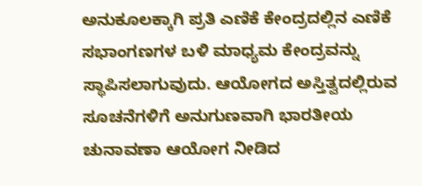ಅನುಕೂಲಕ್ಕಾಗಿ ಪ್ರತಿ ಎಣಿಕೆ ಕೇಂದ್ರದಲ್ಲಿನ ಎಣಿಕೆ ಸಭಾಂಗಣಗಳ ಬಳಿ ಮಾಧ್ಯಮ ಕೇಂದ್ರವನ್ನು ಸ್ಥಾಪಿಸಲಾಗುವುದು. ಆಯೋಗದ ಅಸ್ತಿತ್ವದಲ್ಲಿರುವ ಸೂಚನೆಗಳಿಗೆ ಅನುಗುಣವಾಗಿ ಭಾರತೀಯ ಚುನಾವಣಾ ಆಯೋಗ ನೀಡಿದ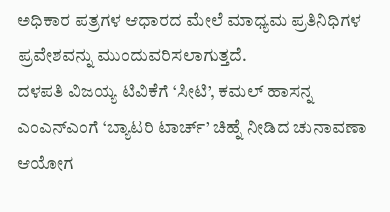ಅಧಿಕಾರ ಪತ್ರಗಳ ಆಧಾರದ ಮೇಲೆ ಮಾಧ್ಯಮ ಪ್ರತಿನಿಧಿಗಳ ಪ್ರವೇಶವನ್ನು ಮುಂದುವರಿಸಲಾಗುತ್ತದೆ.
ದಳಪತಿ ವಿಜಯ್ಯ ಟಿವಿಕೆಗೆ ‘ಸೀಟಿ’, ಕಮಲ್ ಹಾಸನ್ನ ಎಂಎನ್ಎಂಗೆ ‘ಬ್ಯಾಟರಿ ಟಾರ್ಚ್’ ಚಿಹ್ನೆ ನೀಡಿದ ಚುನಾವಣಾ ಆಯೋಗ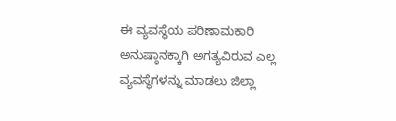ಈ ವ್ಯವಸ್ಥೆಯ ಪರಿಣಾಮಕಾರಿ ಅನುಷ್ಠಾನಕ್ಕಾಗಿ ಅಗತ್ಯವಿರುವ ಎಲ್ಲ ವ್ಯವಸ್ಥೆಗಳನ್ನು ಮಾಡಲು ಜಿಲ್ಲಾ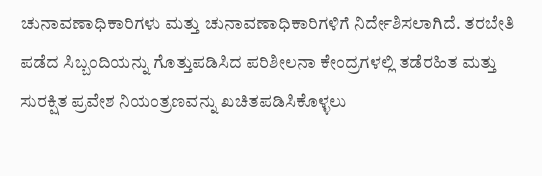ಚುನಾವಣಾಧಿಕಾರಿಗಳು ಮತ್ತು ಚುನಾವಣಾಧಿಕಾರಿಗಳಿಗೆ ನಿರ್ದೇಶಿಸಲಾಗಿದೆ. ತರಬೇತಿ ಪಡೆದ ಸಿಬ್ಬಂದಿಯನ್ನು ಗೊತ್ತುಪಡಿಸಿದ ಪರಿಶೀಲನಾ ಕೇಂದ್ರಗಳಲ್ಲಿ ತಡೆರಹಿತ ಮತ್ತು ಸುರಕ್ಷಿತ ಪ್ರವೇಶ ನಿಯಂತ್ರಣವನ್ನು ಖಚಿತಪಡಿಸಿಕೊಳ್ಳಲು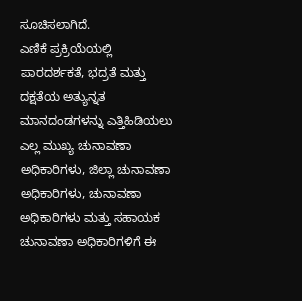ಸೂಚಿಸಲಾಗಿದೆ.
ಎಣಿಕೆ ಪ್ರಕ್ರಿಯೆಯಲ್ಲಿ ಪಾರದರ್ಶಕತೆ, ಭದ್ರತೆ ಮತ್ತು ದಕ್ಷತೆಯ ಅತ್ಯುನ್ನತ ಮಾನದಂಡಗಳನ್ನು ಎತ್ತಿಹಿಡಿಯಲು ಎಲ್ಲ ಮುಖ್ಯ ಚುನಾವಣಾ ಅಧಿಕಾರಿಗಳು, ಜಿಲ್ಲಾ ಚುನಾವಣಾ ಅಧಿಕಾರಿಗಳು, ಚುನಾವಣಾ ಅಧಿಕಾರಿಗಳು ಮತ್ತು ಸಹಾಯಕ ಚುನಾವಣಾ ಅಧಿಕಾರಿಗಳಿಗೆ ಈ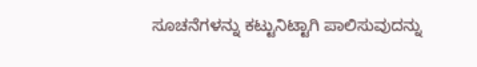ಸೂಚನೆಗಳನ್ನು ಕಟ್ಟುನಿಟ್ಟಾಗಿ ಪಾಲಿಸುವುದನ್ನು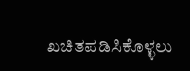ಖಚಿತಪಡಿಸಿಕೊಳ್ಳಲು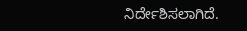ನಿರ್ದೇಶಿಸಲಾಗಿದೆ.